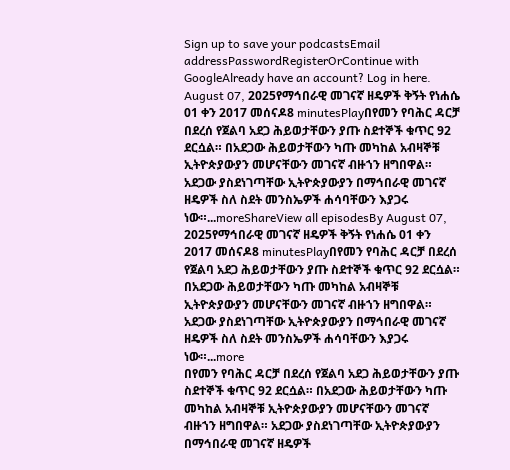Sign up to save your podcastsEmail addressPasswordRegisterOrContinue with GoogleAlready have an account? Log in here.
August 07, 2025የማኅበራዊ መገናኛ ዘዴዎች ቅኝት የነሐሴ 01 ቀን 2017 መሰናዶ8 minutesPlayበየመን የባሕር ዳርቻ በደረሰ የጀልባ አደጋ ሕይወታቸውን ያጡ ስደተኞች ቁጥር 92 ደርሷል። በአደጋው ሕይወታቸውን ካጡ መካከል አብዛኞቹ ኢትዮጵያውያን መሆናቸውን መገናኛ ብዙኀን ዘግበዋል። አደጋው ያስደነገጣቸው ኢትዮጵያውያን በማኅበራዊ መገናኛ ዘዴዎች ስለ ስደት መንስኤዎች ሐሳባቸውን እያጋሩ ነው።...moreShareView all episodesBy August 07, 2025የማኅበራዊ መገናኛ ዘዴዎች ቅኝት የነሐሴ 01 ቀን 2017 መሰናዶ8 minutesPlayበየመን የባሕር ዳርቻ በደረሰ የጀልባ አደጋ ሕይወታቸውን ያጡ ስደተኞች ቁጥር 92 ደርሷል። በአደጋው ሕይወታቸውን ካጡ መካከል አብዛኞቹ ኢትዮጵያውያን መሆናቸውን መገናኛ ብዙኀን ዘግበዋል። አደጋው ያስደነገጣቸው ኢትዮጵያውያን በማኅበራዊ መገናኛ ዘዴዎች ስለ ስደት መንስኤዎች ሐሳባቸውን እያጋሩ ነው።...more
በየመን የባሕር ዳርቻ በደረሰ የጀልባ አደጋ ሕይወታቸውን ያጡ ስደተኞች ቁጥር 92 ደርሷል። በአደጋው ሕይወታቸውን ካጡ መካከል አብዛኞቹ ኢትዮጵያውያን መሆናቸውን መገናኛ ብዙኀን ዘግበዋል። አደጋው ያስደነገጣቸው ኢትዮጵያውያን በማኅበራዊ መገናኛ ዘዴዎች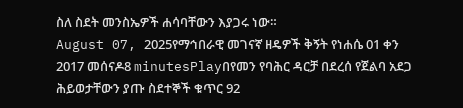ስለ ስደት መንስኤዎች ሐሳባቸውን እያጋሩ ነው።
August 07, 2025የማኅበራዊ መገናኛ ዘዴዎች ቅኝት የነሐሴ 01 ቀን 2017 መሰናዶ8 minutesPlayበየመን የባሕር ዳርቻ በደረሰ የጀልባ አደጋ ሕይወታቸውን ያጡ ስደተኞች ቁጥር 92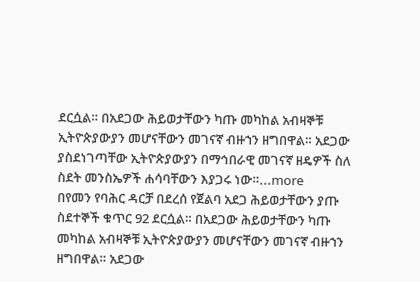ደርሷል። በአደጋው ሕይወታቸውን ካጡ መካከል አብዛኞቹ ኢትዮጵያውያን መሆናቸውን መገናኛ ብዙኀን ዘግበዋል። አደጋው ያስደነገጣቸው ኢትዮጵያውያን በማኅበራዊ መገናኛ ዘዴዎች ስለ ስደት መንስኤዎች ሐሳባቸውን እያጋሩ ነው።...more
በየመን የባሕር ዳርቻ በደረሰ የጀልባ አደጋ ሕይወታቸውን ያጡ ስደተኞች ቁጥር 92 ደርሷል። በአደጋው ሕይወታቸውን ካጡ መካከል አብዛኞቹ ኢትዮጵያውያን መሆናቸውን መገናኛ ብዙኀን ዘግበዋል። አደጋው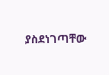ያስደነገጣቸው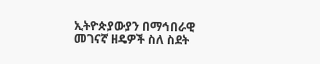ኢትዮጵያውያን በማኅበራዊ መገናኛ ዘዴዎች ስለ ስደት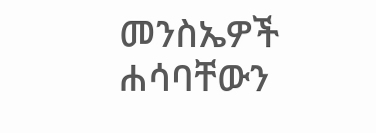መንስኤዎች ሐሳባቸውን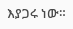እያጋሩ ነው።